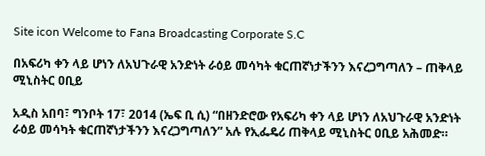Site icon Welcome to Fana Broadcasting Corporate S.C

በአፍሪካ ቀን ላይ ሆነን ለአህጉራዊ አንድነት ራዕይ መሳካት ቁርጠኛነታችንን እናረጋግጣለን – ጠቅላይ ሚኒስትር ዐቢይ

አዲስ አበባ፣ ግንቦት 17፣ 2014 (ኤፍ ቢ ሲ) “በዘንድሮው የአፍሪካ ቀን ላይ ሆነን ለአህጉራዊ አንድነት ራዕይ መሳካት ቁርጠኛነታችንን እናረጋግጣለን” አሉ የኢፌዴሪ ጠቅላይ ሚኒስትር ዐቢይ አሕመድ።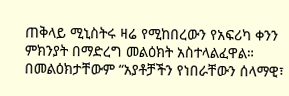ጠቅላይ ሚኒስትሩ ዛሬ የሚከበረውን የአፍሪካ ቀንን ምክንያት በማድረግ መልዕክት አስተላልፈዋል።
በመልዕክታቸውም “አያቶቻችን የነበራቸውን ሰላማዊ፣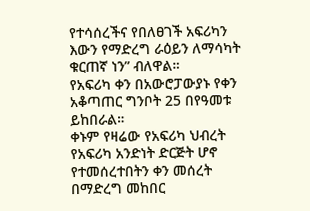የተሳሰረችና የበለፀገች አፍሪካን እውን የማድረግ ራዕይን ለማሳካት ቁርጠኛ ነን” ብለዋል።
የአፍሪካ ቀን በአውሮፓውያኑ የቀን አቆጣጠር ግንቦት 25 በየዓመቱ ይከበራል።
ቀኑም የዛሬው የአፍሪካ ህብረት የአፍሪካ አንድነት ድርጅት ሆኖ የተመሰረተበትን ቀን መሰረት በማድረግ መከበር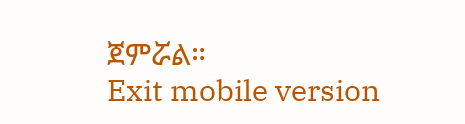ጀምሯል።
Exit mobile version